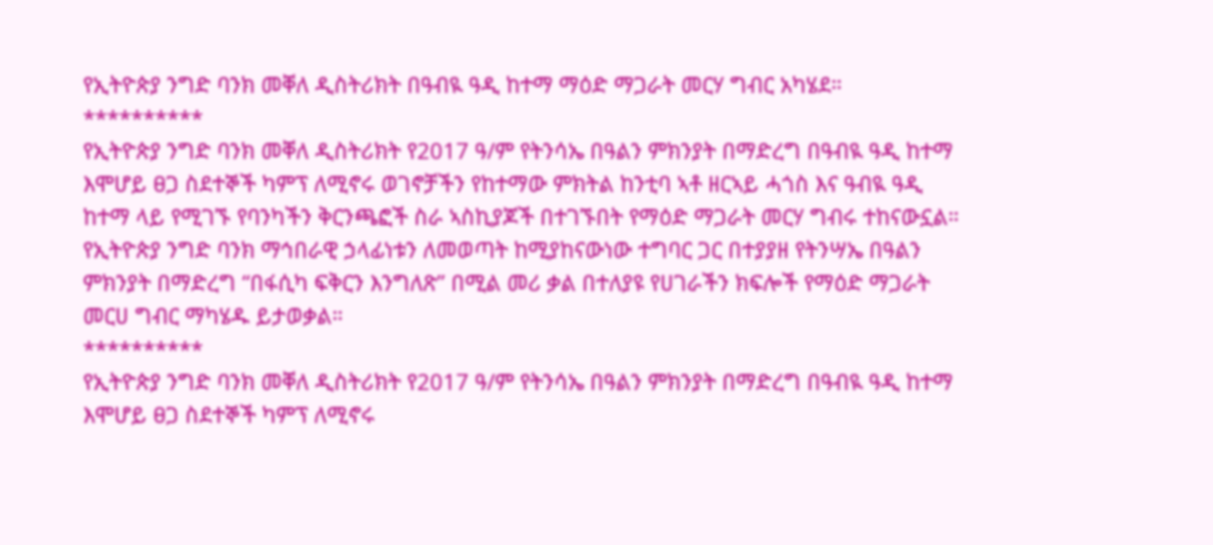የኢትዮጵያ ንግድ ባንክ መቐለ ዲስትሪክት በዓብዪ ዓዲ ከተማ ማዕድ ማጋራት መርሃ ግብር አካሄደ።
**********
የኢትዮጵያ ንግድ ባንክ መቐለ ዲስትሪክት የ2017 ዓ/ም የትንሳኤ በዓልን ምክንያት በማድረግ በዓብዪ ዓዲ ከተማ እሞሆይ ፀጋ ስደተኞች ካምፕ ለሚኖሩ ወገኖቻችን የከተማው ምክትል ከንቲባ ኣቶ ዘርኣይ ሓጎስ እና ዓብዪ ዓዲ ከተማ ላይ የሚገኙ የባንካችን ቅርንጫፎች ስራ ኣስኪያጆች በተገኙበት የማዕድ ማጋራት መርሃ ግብሩ ተከናውኗል።
የኢትዮጵያ ንግድ ባንክ ማኅበራዊ ኃላፊነቱን ለመወጣት ከሚያከናውነው ተግባር ጋር በተያያዘ የትንሣኤ በዓልን ምክንያት በማድረግ “በፋሲካ ፍቅርን እንግለጽ” በሚል መሪ ቃል በተለያዩ የሀገራችን ክፍሎች የማዕድ ማጋራት መርሀ ግብር ማካሄዱ ይታወቃል።
**********
የኢትዮጵያ ንግድ ባንክ መቐለ ዲስትሪክት የ2017 ዓ/ም የትንሳኤ በዓልን ምክንያት በማድረግ በዓብዪ ዓዲ ከተማ እሞሆይ ፀጋ ስደተኞች ካምፕ ለሚኖሩ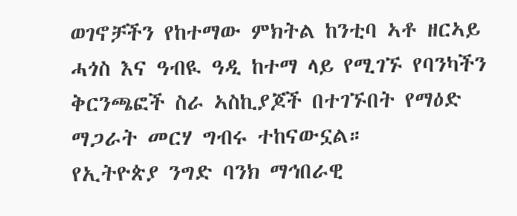ወገኖቻችን የከተማው ምክትል ከንቲባ ኣቶ ዘርኣይ ሓጎስ እና ዓብዪ ዓዲ ከተማ ላይ የሚገኙ የባንካችን ቅርንጫፎች ስራ ኣስኪያጆች በተገኙበት የማዕድ ማጋራት መርሃ ግብሩ ተከናውኗል።
የኢትዮጵያ ንግድ ባንክ ማኅበራዊ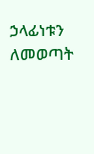ኃላፊነቱን ለመወጣት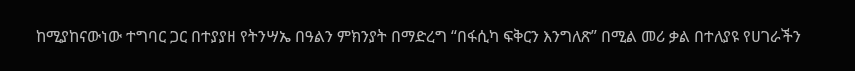ከሚያከናውነው ተግባር ጋር በተያያዘ የትንሣኤ በዓልን ምክንያት በማድረግ “በፋሲካ ፍቅርን እንግለጽ” በሚል መሪ ቃል በተለያዩ የሀገራችን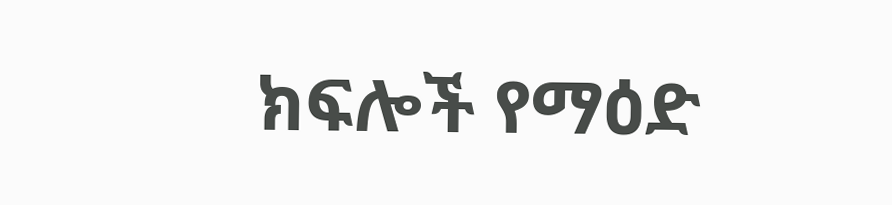ክፍሎች የማዕድ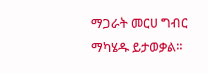ማጋራት መርሀ ግብር ማካሄዱ ይታወቃል።